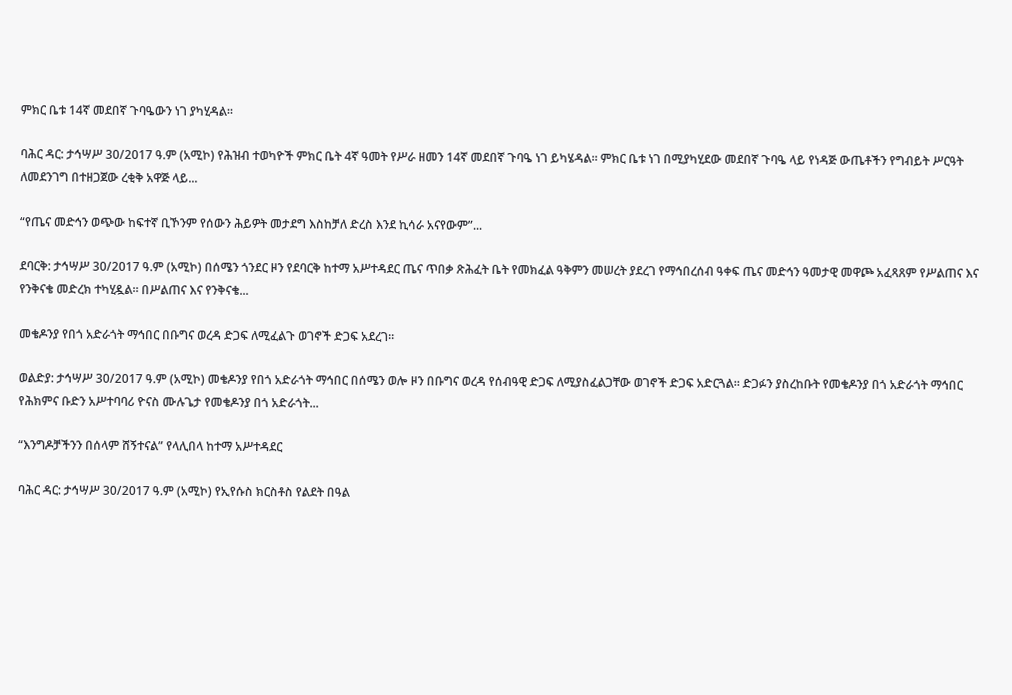ምክር ቤቱ 14ኛ መደበኛ ጉባዔውን ነገ ያካሂዳል።

ባሕር ዳር: ታኅሣሥ 30/2017 ዓ.ም (አሚኮ) የሕዝብ ተወካዮች ምክር ቤት 4ኛ ዓመት የሥራ ዘመን 14ኛ መደበኛ ጉባዔ ነገ ይካሄዳል። ምክር ቤቱ ነገ በሚያካሂደው መደበኛ ጉባዔ ላይ የነዳጅ ውጤቶችን የግብይት ሥርዓት ለመደንገግ በተዘጋጀው ረቂቅ አዋጅ ላይ...

“የጤና መድኅን ወጭው ከፍተኛ ቢኾንም የሰውን ሕይዎት መታደግ እስከቻለ ድረስ እንደ ኪሳራ አናየውም”...

ደባርቅ: ታኅሣሥ 30/2017 ዓ.ም (አሚኮ) በሰሜን ጎንደር ዞን የደባርቅ ከተማ አሥተዳደር ጤና ጥበቃ ጽሕፈት ቤት የመክፈል ዓቅምን መሠረት ያደረገ የማኅበረሰብ ዓቀፍ ጤና መድኅን ዓመታዊ መዋጮ አፈጻጸም የሥልጠና እና የንቅናቄ መድረክ ተካሂዷል። በሥልጠና እና የንቅናቄ...

መቄዶንያ የበጎ አድራጎት ማኅበር በቡግና ወረዳ ድጋፍ ለሚፈልጉ ወገኖች ድጋፍ አደረገ።

ወልድያ: ታኅሣሥ 30/2017 ዓ.ም (አሚኮ) መቄዶንያ የበጎ አድራጎት ማኅበር በሰሜን ወሎ ዞን በቡግና ወረዳ የሰብዓዊ ድጋፍ ለሚያስፈልጋቸው ወገኖች ድጋፍ አድርጓል። ድጋፉን ያስረከቡት የመቄዶንያ በጎ አድራጎት ማኅበር የሕክምና ቡድን አሥተባባሪ ዮናስ ሙሉጌታ የመቄዶንያ በጎ አድራጎት...

“እንግዶቻችንን በሰላም ሸኝተናል” የላሊበላ ከተማ አሥተዳደር

ባሕር ዳር: ታኅሣሥ 30/2017 ዓ.ም (አሚኮ) የኢየሱስ ክርስቶስ የልደት በዓል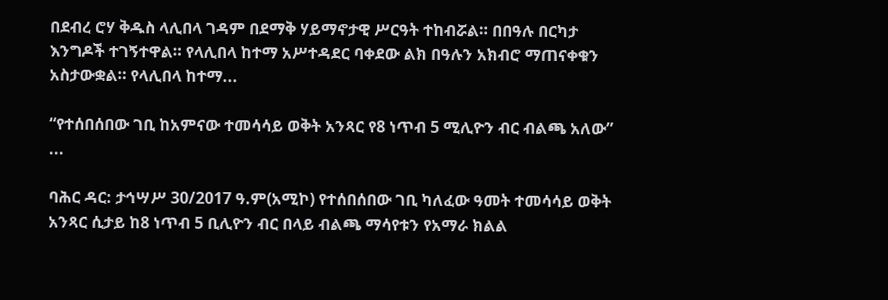በደብረ ሮሃ ቅዱስ ላሊበላ ገዳም በደማቅ ሃይማኖታዊ ሥርዓት ተከብሯል። በበዓሉ በርካታ እንግዶች ተገኝተዋል። የላሊበላ ከተማ አሥተዳደር ባቀደው ልክ በዓሉን አክብሮ ማጠናቀቁን አስታውቋል። የላሊበላ ከተማ...

“የተሰበሰበው ገቢ ከአምናው ተመሳሳይ ወቅት አንጻር የ8 ነጥብ 5 ሚሊዮን ብር ብልጫ አለው” ...

ባሕር ዳር: ታኅሣሥ 30/2017 ዓ.ም(አሚኮ) የተሰበሰበው ገቢ ካለፈው ዓመት ተመሳሳይ ወቅት አንጻር ሲታይ ከ8 ነጥብ 5 ቢሊዮን ብር በላይ ብልጫ ማሳየቱን የአማራ ክልል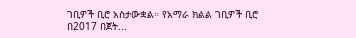ገቢዎች ቢሮ አስታውቋል። የአማራ ክልል ገቢዎች ቢሮ በ2017 በጀት...